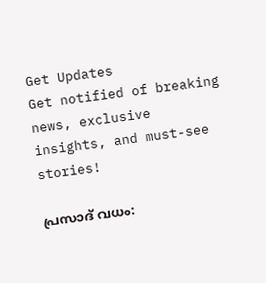Get Updates
Get notified of breaking news, exclusive insights, and must-see stories!

പ്രസാദ് വധം: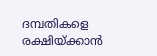ദമ്പതികളെ രക്ഷിയ്ക്കാന്‍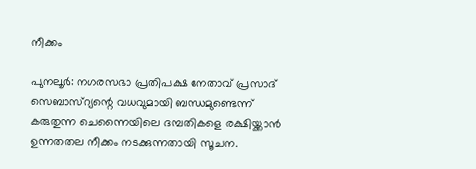നീക്കം

പുനലൂര്‍: നഗരസഭാ പ്രതിപക്ഷ നേതാവ് പ്രസാദ് സെബാസ്റ്യന്റെ വധവുമായി ബന്ധമുണ്ടെന്ന് കരുതുന്ന ചെന്നൈയിലെ ദമ്പതികളെ രക്ഷിയ്ക്കാന്‍ ഉന്നതതല നീക്കം നടക്കുന്നതായി സൂചന.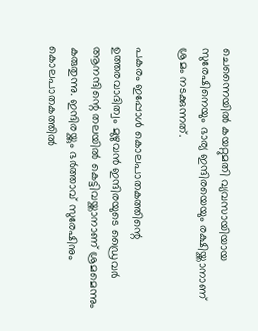ചെന്നൈയില്‍ കയറ്റുമതി വ്യവസായിയായ സുരേഷിനെയും ഭാര്യ ഇന്ദിരയെയും രക്ഷിയ്ക്കാനാണ് ശ്രമം നടക്കുന്നത്.

പകരം ഇപ്പോള്‍ കൊലപാതകത്തിന്റെ ഉത്തരവാദിത്വം മുഴുവന്‍ ഇന്ദിരയുടെ ഡ്രൈവര്‍ ആനന്ദിന്റെ തലയില്‍ കെട്ടിവയ്ക്കാനാണ് ശ്രമമെന്നും കരുതുന്നു. ഇന്ദിരയ്ക്കും ഭര്‍ത്താവ് സുരേഷിനും കൊലപാതകത്തില്‍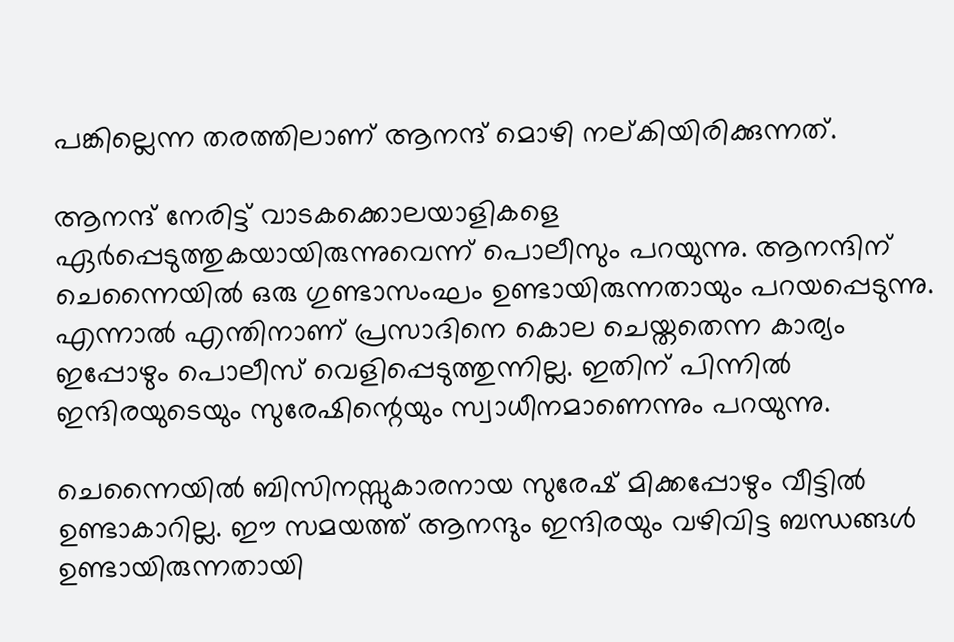പങ്കില്ലെന്ന തരത്തിലാണ് ആനന്ദ് മൊഴി നല്കിയിരിക്കുന്നത്.

ആനന്ദ് നേരിട്ട് വാടകക്കൊലയാളികളെ ഏര്‍പ്പെടുത്തുകയായിരുന്നുവെന്ന് പൊലീസും പറയുന്നു. ആനന്ദിന് ചെന്നൈയില്‍ ഒരു ഗുണ്ടാസംഘം ഉണ്ടായിരുന്നതായും പറയപ്പെടുന്നു. എന്നാല്‍ എന്തിനാണ് പ്രസാദിനെ കൊല ചെയ്തതെന്ന കാര്യം ഇപ്പോഴും പൊലീസ് വെളിപ്പെടുത്തുന്നില്ല. ഇതിന് പിന്നില്‍ ഇന്ദിരയുടെയും സുരേഷിന്റെയും സ്വാധീനമാണെന്നും പറയുന്നു.

ചെന്നൈയില്‍ ബിസിനസ്സുകാരനായ സുരേഷ് മിക്കപ്പോഴും വീട്ടില്‍ ഉണ്ടാകാറില്ല. ഈ സമയത്ത് ആനന്ദും ഇന്ദിരയും വഴിവിട്ട ബന്ധങ്ങള്‍ ഉണ്ടായിരുന്നതായി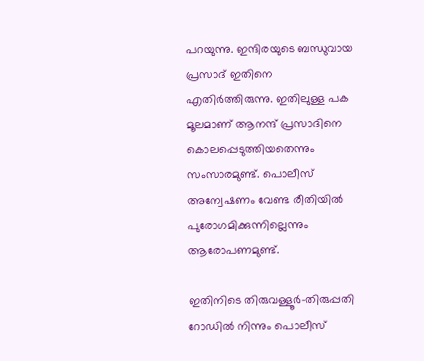പറയുന്നു. ഇന്ദിരയുടെ ബന്ധുവായ പ്രസാദ് ഇതിനെ എതിര്‍ത്തിരുന്നു. ഇതിലുള്ള പക മൂലമാണ് ആനന്ദ് പ്രസാദിനെ കൊലപ്പെടുത്തിയതെന്നും സംസാരമുണ്ട്. പൊലീസ് അന്വേഷണം വേണ്ട രീതിയില്‍ പുരോഗമിക്കുന്നില്ലെന്നും ആരോപണമുണ്ട്.

ഇതിനിടെ തിരുവള്ളൂര്‍-തിരുപ്പതി റോഡില്‍ നിന്നും പൊലീസ്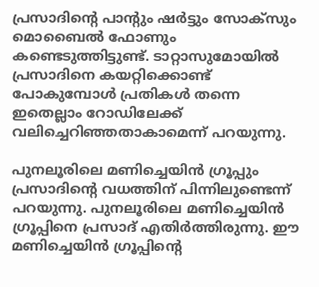പ്രസാദിന്റെ പാന്റും ഷര്‍ട്ടും സോക്സും മൊബൈല്‍ ഫോണും കണ്ടെടുത്തിട്ടുണ്ട്. ടാറ്റാസുമോയില്‍ പ്രസാദിനെ കയറ്റിക്കൊണ്ട് പോകുമ്പോള്‍ പ്രതികള്‍ തന്നെ ഇതെല്ലാം റോഡിലേക്ക് വലിച്ചെറിഞ്ഞതാകാമെന്ന് പറയുന്നു.

പുനലൂരിലെ മണിച്ചെയിന്‍ ഗ്രൂപ്പും പ്രസാദിന്റെ വധത്തിന് പിന്നിലുണ്ടെന്ന് പറയുന്നു. പുനലൂരിലെ മണിച്ചെയിന്‍ ഗ്രൂപ്പിനെ പ്രസാദ് എതിര്‍ത്തിരുന്നു. ഈ മണിച്ചെയിന്‍ ഗ്രൂപ്പിന്റെ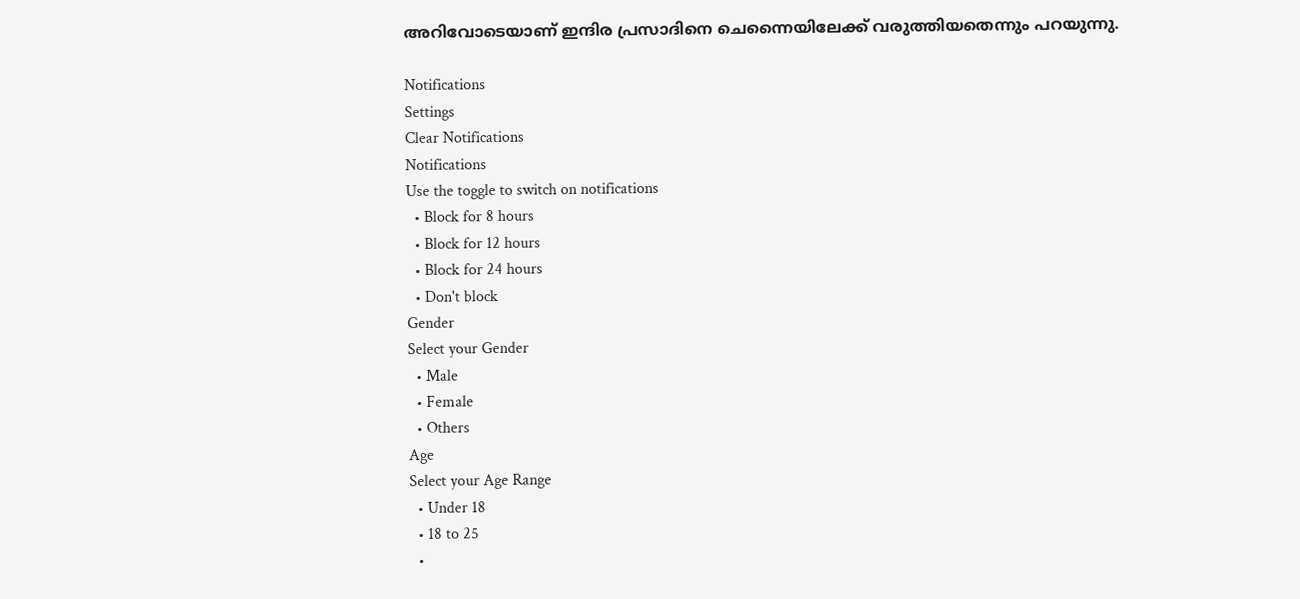അറിവോടെയാണ് ഇന്ദിര പ്രസാദിനെ ചെന്നൈയിലേക്ക് വരുത്തിയതെന്നും പറയുന്നു.

Notifications
Settings
Clear Notifications
Notifications
Use the toggle to switch on notifications
  • Block for 8 hours
  • Block for 12 hours
  • Block for 24 hours
  • Don't block
Gender
Select your Gender
  • Male
  • Female
  • Others
Age
Select your Age Range
  • Under 18
  • 18 to 25
  •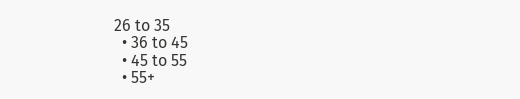26 to 35
  • 36 to 45
  • 45 to 55
  • 55+